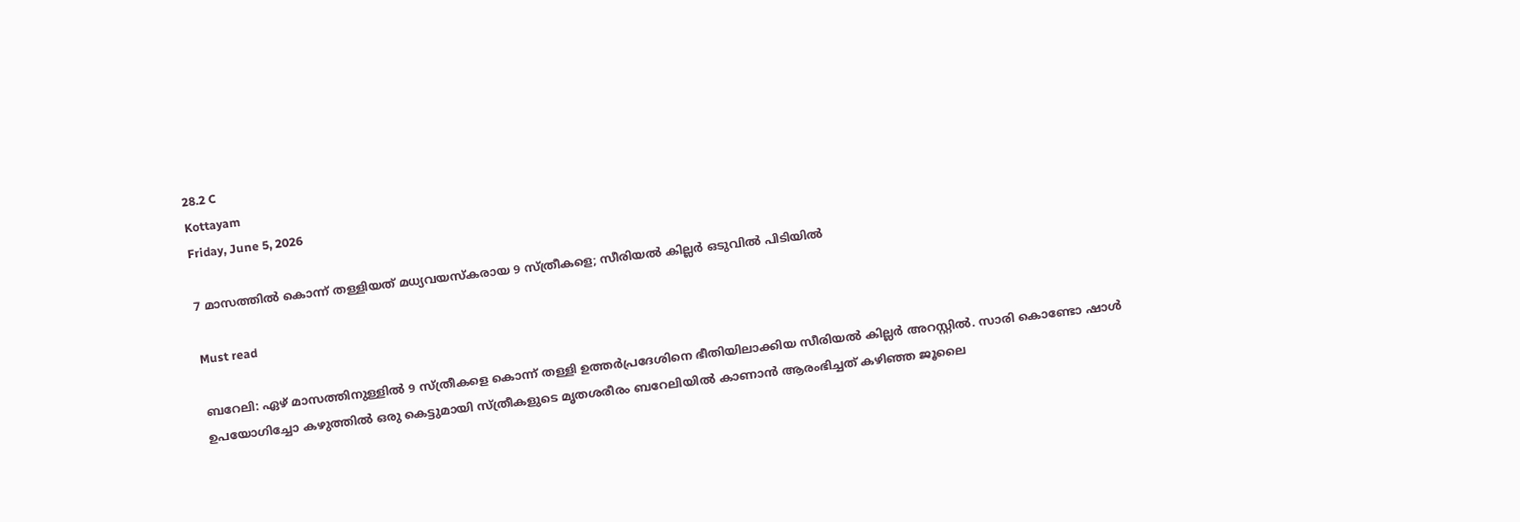28.2 C
Kottayam
Friday, June 5, 2026

7 മാസത്തിൽ കൊന്ന് തള്ളിയത് മധ്യവയസ്കരായ 9 സ്ത്രീകളെ; സീരിയൽ കില്ലർ ഒടുവിൽ പിടിയിൽ

Must read

ബറേലി: ഏഴ് മാസത്തിനുള്ളിൽ 9 സ്ത്രീകളെ കൊന്ന് തള്ളി ഉത്തർപ്രദേശിനെ ഭീതിയിലാക്കിയ സീരിയൽ കില്ലർ അറസ്റ്റിൽ. സാരി കൊണ്ടോ ഷാൾ ഉപയോഗിച്ചോ കഴുത്തിൽ ഒരു കെട്ടുമായി സ്ത്രീകളുടെ മൃതശരീരം ബറേലിയിൽ കാണാൻ ആരംഭിച്ചത് കഴിഞ്ഞ ജൂലൈ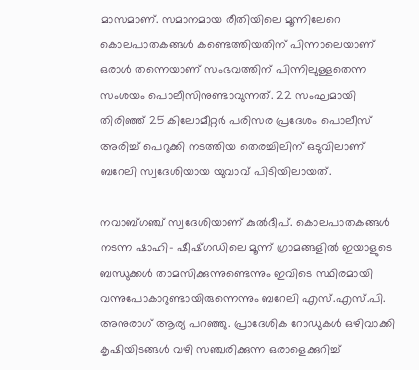മാസമാണ്. സമാനമായ രീതിയിലെ മൂന്നിലേറെ കൊലപാതകങ്ങൾ കണ്ടെത്തിയതിന് പിന്നാലെയാണ് ഒരാൾ തന്നെയാണ് സംഭവത്തിന് പിന്നിലുള്ളതെന്ന സംശയം പൊലീസിനുണ്ടാവുന്നത്. 22 സംഘമായി തിരിഞ്ഞ് 25 കിലോമീറ്റർ പരിസര പ്രദേശം പൊലീസ് അരിച്ച് പെറുക്കി നടത്തിയ തെരച്ചിലിന് ഒടുവിലാണ് ബറേലി സ്വദേശിയായ യുവാവ് പിടിയിലായത്.

നവാബ്ഗഞ്ച് സ്വദേശിയാണ് കുല്‍ദീപ്. കൊലപാതകങ്ങള്‍ നടന്ന ഷാഹി- ഷീഷ്ഗഡിലെ മൂന്ന് ഗ്രാമങ്ങളില്‍ ഇയാളുടെ ബന്ധുക്കള്‍ താമസിക്കുന്നുണ്ടെന്നും ഇവിടെ സ്ഥിരമായി വന്നുപോകാറുണ്ടായിരുന്നെന്നും ബറേലി എസ്.എസ്.പി. അനുരാഗ് ആര്യ പറഞ്ഞു. പ്രാദേശിക റോഡുകള്‍ ഒഴിവാക്കി കൃഷിയിടങ്ങള്‍ വഴി സഞ്ചരിക്കുന്ന ഒരാളെക്കുറിച്ച്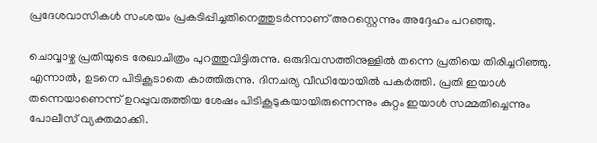പ്രദേശവാസികള്‍ സംശയം പ്രകടിപ്പിച്ചതിനെത്തുടര്‍ന്നാണ് അറസ്റ്റെന്നും അദ്ദേഹം പറഞ്ഞു.

ചൊവ്വാഴ്ച പ്രതിയുടെ രേഖാചിത്രം പുറത്തുവിട്ടിരുന്നു. ഒരുദിവസത്തിനുള്ളില്‍ തന്നെ പ്രതിയെ തിരിച്ചറിഞ്ഞു. എന്നാല്‍, ഉടനെ പിടികൂടാതെ കാത്തിരുന്നു. ദിനചര്യ വീഡിയോയില്‍ പകര്‍ത്തി. പ്രതി ഇയാള്‍ തന്നെയാണെന്ന് ഉറപ്പുവരുത്തിയ ശേഷം പിടികൂടുകയായിരുന്നെന്നും കുറ്റം ഇയാള്‍ സമ്മതിച്ചെന്നും പോലീസ് വ്യക്തമാക്കി.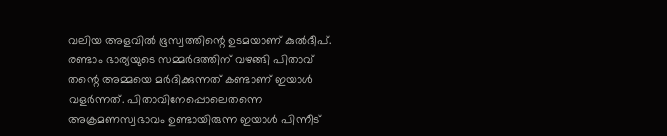വലിയ അളവില്‍ ഭൂസ്വത്തിന്റെ ഉടമയാണ് കുല്‍ദീപ്. രണ്ടാം ഭാര്യയുടെ സമ്മര്‍ദത്തിന് വഴങ്ങി പിതാവ് തന്റെ അമ്മയെ മര്‍ദിക്കുന്നത് കണ്ടാണ് ഇയാള്‍ വളര്‍ന്നത്. പിതാവിനേപ്പൊലെതന്നെ അക്രമണസ്വഭാവം ഉണ്ടായിരുന്ന ഇയാൾ പിന്നീട്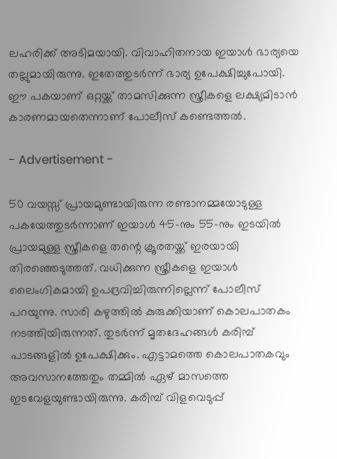ലഹരിക്ക് അടിമയായി. വിവാഹിതനായ ഇയാള്‍ ഭാര്യയെ തല്ലുമായിരുന്നു. ഇതേത്തുടര്‍ന്ന് ഭാര്യ ഉപേക്ഷിച്ചുപോയി. ഈ പകയാണ് ഒറ്റയ്ക്ക് താമസിക്കുന്ന സ്ത്രീകളെ ലക്ഷ്യമിടാന്‍ കാരണമായതെന്നാണ് പോലീസ് കണ്ടെത്തല്‍.

- Advertisement -

50 വയസ്സ് പ്രായമുണ്ടായിരുന്ന രണ്ടാനമ്മയോടുള്ള പകയേത്തുടർന്നാണ് ഇയാള്‍ 45-നും 55-നും ഇടയില്‍ പ്രായമുള്ള സ്ത്രീകളെ തന്റെ ക്രൂരതയ്ക്ക് ഇരയായി തിരഞ്ഞെടുത്തത്. വധിക്കുന്ന സ്ത്രീകളെ ഇയാള്‍ ലൈംഗികമായി ഉപദ്രവിച്ചിരുന്നില്ലെന്ന് പോലീസ് പറയുന്നു. സാരി കഴുത്തില്‍ കുരുക്കിയാണ് കൊലപാതകം നടത്തിയിരുന്നത്. തുടര്‍ന്ന് മൃതദേഹങ്ങള്‍ കരിമ്പ് പാടങ്ങളില്‍ ഉപേക്ഷിക്കും. എട്ടാമത്തെ കൊലപാതകവും അവസാനത്തേതും തമ്മില്‍ ഏഴ് മാസത്തെ ഇടവേളയുണ്ടായിരുന്നു. കരിമ്പ് വിളവെടുപ്പ്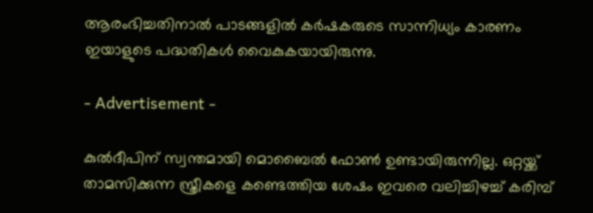ആരംഭിച്ചതിനാല്‍ പാടങ്ങളില്‍ കര്‍ഷകരുടെ സാന്നിധ്യം കാരണം ഇയാളുടെ പദ്ധതികള്‍ വൈകുകയായിരുന്നു.

- Advertisement -

കുല്‍ദീപിന് സ്വന്തമായി മൊബൈല്‍ ഫോണ്‍ ഉണ്ടായിരുന്നില്ല. ഒറ്റയ്ക്ക് താമസിക്കുന്ന സ്ത്രീകളെ കണ്ടെത്തിയ ശേഷം ഇവരെ വലിച്ചിഴച്ച് കരിമ്പ്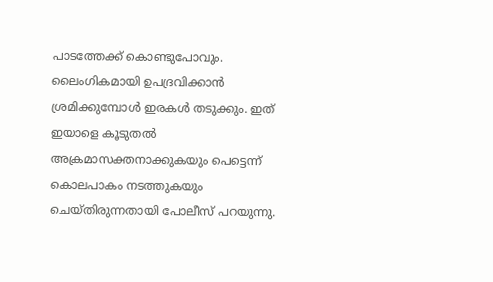പാടത്തേക്ക് കൊണ്ടുപോവും. ലൈംഗികമായി ഉപദ്രവിക്കാന്‍ ശ്രമിക്കുമ്പോള്‍ ഇരകള്‍ തടുക്കും. ഇത് ഇയാളെ കൂടുതല്‍ അക്രമാസക്തനാക്കുകയും പെട്ടെന്ന് കൊലപാകം നടത്തുകയും ചെയ്തിരുന്നതായി പോലീസ് പറയുന്നു.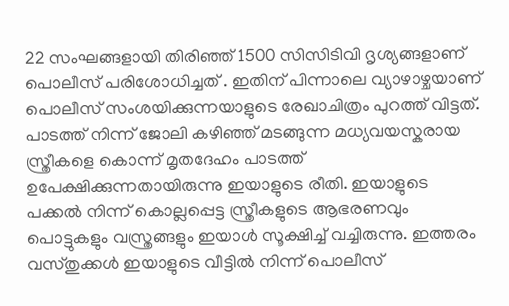22 സംഘങ്ങളായി തിരിഞ്ഞ് 1500 സിസിടിവി ദൃശ്യങ്ങളാണ് പൊലീസ് പരിശോധിച്ചത് . ഇതിന് പിന്നാലെ വ്യാഴാഴ്ചയാണ് പൊലീസ് സംശയിക്കുന്നയാളുടെ രേഖാചിത്രം പുറത്ത് വിട്ടത്. പാടത്ത് നിന്ന് ജോലി കഴിഞ്ഞ് മടങ്ങുന്ന മധ്യവയസ്കരായ സ്ത്രീകളെ കൊന്ന് മൃതദേഹം പാടത്ത് ഉപേക്ഷിക്കുന്നതായിരുന്നു ഇയാളുടെ രീതി. ഇയാളുടെ പക്കൽ നിന്ന് കൊല്ലപ്പെട്ട സ്ത്രീകളുടെ ആഭരണവും പൊട്ടുകളും വസ്ത്രങ്ങളും ഇയാൾ സൂക്ഷിച്ച് വച്ചിരുന്നു. ഇത്തരം വസ്തുക്കൾ ഇയാളുടെ വീട്ടിൽ നിന്ന് പൊലീസ്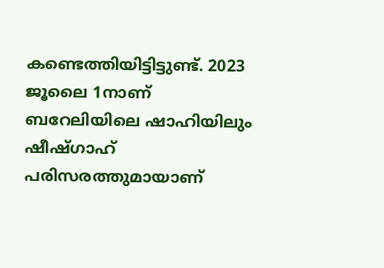കണ്ടെത്തിയിട്ടിട്ടുണ്ട്. 2023 ജൂലൈ 1നാണ് ബറേലിയിലെ ഷാഹിയിലും ഷീഷ്ഗാഹ് പരിസരത്തുമായാണ്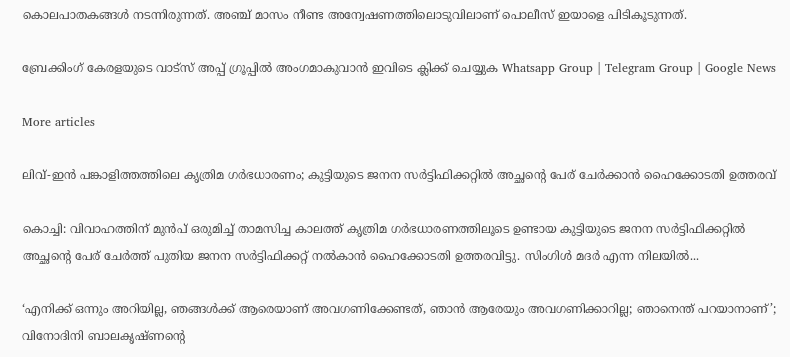കൊലപാതകങ്ങൾ നടന്നിരുന്നത്. അഞ്ച് മാസം നീണ്ട അന്വേഷണത്തിലൊടുവിലാണ് പൊലീസ് ഇയാളെ പിടികൂടുന്നത്.

ബ്രേക്കിംഗ് കേരളയുടെ വാട്സ് അപ്പ് ഗ്രൂപ്പിൽ അംഗമാകുവാൻ ഇവിടെ ക്ലിക്ക് ചെയ്യുക Whatsapp Group | Telegram Group | Google News

More articles

ലിവ്-ഇൻ പങ്കാളിത്തത്തിലെ കൃത്രിമ ഗർഭധാരണം; കുട്ടിയുടെ ജനന സർട്ടിഫിക്കറ്റിൽ അച്ഛന്റെ പേര് ചേർക്കാൻ ഹൈക്കോടതി ഉത്തരവ്

കൊച്ചി: വിവാഹത്തിന് മുൻപ് ഒരുമിച്ച് താമസിച്ച കാലത്ത് കൃത്രിമ ഗർഭധാരണത്തിലൂടെ ഉണ്ടായ കുട്ടിയുടെ ജനന സർട്ടിഫിക്കറ്റിൽ അച്ഛന്റെ പേര് ചേർത്ത് പുതിയ ജനന സർട്ടിഫിക്കറ്റ് നൽകാൻ ഹൈക്കോടതി ഉത്തരവിട്ടു. സിംഗിൾ മദർ എന്ന നിലയിൽ...

‘എനിക്ക് ഒന്നും അറിയില്ല, ഞങ്ങള്‍ക്ക് ആരെയാണ് അവഗണിക്കേണ്ടത്, ഞാന്‍ ആരേയും അവഗണിക്കാറില്ല; ഞാനെന്ത് പറയാനാണ്’; വിനോദിനി ബാലകൃഷ്ണന്റെ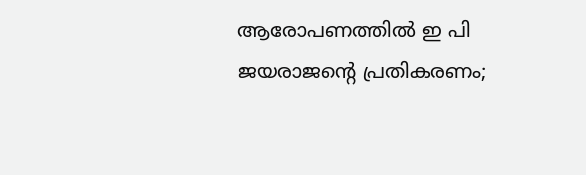ആരോപണത്തില്‍ ഇ പി ജയരാജൻ്റെ പ്രതികരണം;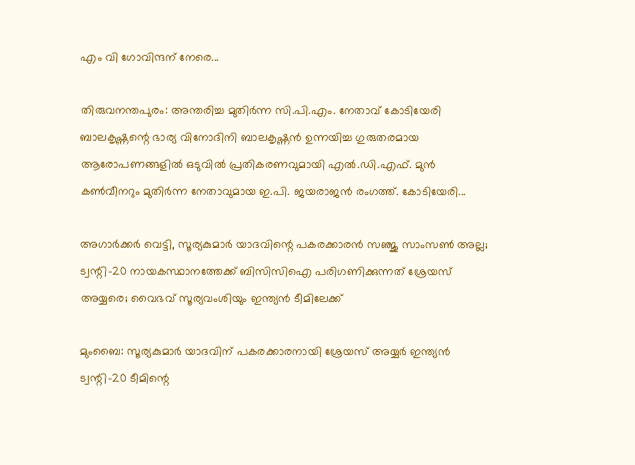എം വി ഗോവിന്ദന് നേരെ...

തിരുവനന്തപുരം: അന്തരിച്ച മുതിര്‍ന്ന സി.പി.എം. നേതാവ് കോടിയേരി ബാലകൃഷ്ണന്റെ ഭാര്യ വിനോദിനി ബാലകൃഷ്ണന്‍ ഉന്നയിച്ച ഗുരുതരമായ ആരോപണങ്ങളില്‍ ഒടുവില്‍ പ്രതികരണവുമായി എല്‍.ഡി.എഫ്. മുന്‍ കണ്‍വീനറും മുതിര്‍ന്ന നേതാവുമായ ഇ.പി. ജയരാജന്‍ രംഗത്ത്. കോടിയേരി...

അഗാർക്കർ വെട്ടി, സൂര്യകുമാര്‍ യാദവിന്റെ പകരക്കാരന്‍ സഞ്ജു സാംസണ്‍ അല്ല; ട്വന്റി-20 നായകസ്ഥാനത്തേക്ക് ബിസിസിഐ പരിഗണിക്കുന്നത് ശ്രേയസ് അയ്യരെ; വൈഭവ് സൂര്യവംശിയും ഇന്ത്യന്‍ ടീമിലേക്ക്

മുംബൈ: സൂര്യകുമാര്‍ യാദവിന് പകരക്കാരനായി ശ്രേയസ് അയ്യര്‍ ഇന്ത്യന്‍ ട്വന്റി-20 ടീമിന്റെ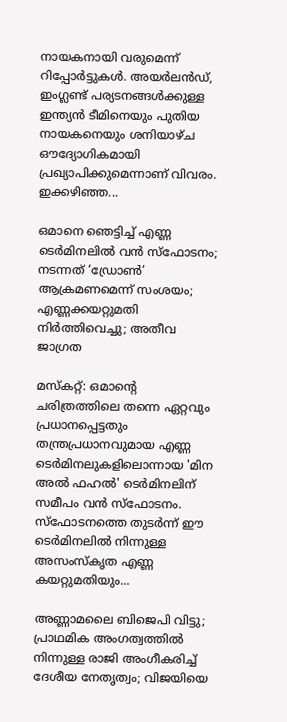നായകനായി വരുമെന്ന് റിപ്പോര്‍ട്ടുകള്‍. അയര്‍ലന്‍ഡ്, ഇംഗ്ലണ്ട് പര്യടനങ്ങള്‍ക്കുള്ള ഇന്ത്യന്‍ ടീമിനെയും പുതിയ നായകനെയും ശനിയാഴ്ച ഔദ്യോഗികമായി പ്രഖ്യാപിക്കുമെന്നാണ് വിവരം. ഇക്കഴിഞ്ഞ...

ഒമാനെ ഞെട്ടിച്ച് എണ്ണ ടെർമിനലിൽ വൻ സ്ഫോടനം; നടന്നത് ‘ഡ്രോൺ’ ആക്രമണമെന്ന് സംശയം; എണ്ണക്കയറ്റുമതി നിർത്തിവെച്ചു; അതീവ ജാഗ്രത

മസ്കറ്റ്: ഒമാന്റെ ചരിത്രത്തിലെ തന്നെ ഏറ്റവും പ്രധാനപ്പെട്ടതും തന്ത്രപ്രധാനവുമായ എണ്ണ ടെർമിനലുകളിലൊന്നായ 'മിന അൽ ഫഹൽ' ടെർമിനലിന് സമീപം വൻ സ്ഫോടനം. സ്ഫോടനത്തെ തുടർന്ന് ഈ ടെർമിനലിൽ നിന്നുള്ള അസംസ്കൃത എണ്ണ കയറ്റുമതിയും...

അണ്ണാമലൈ ബിജെപി വിട്ടു; പ്രാഥമിക അംഗത്വത്തില്‍ നിന്നുള്ള രാജി അംഗീകരിച്ച് ദേശീയ നേതൃത്വം; വിജയിയെ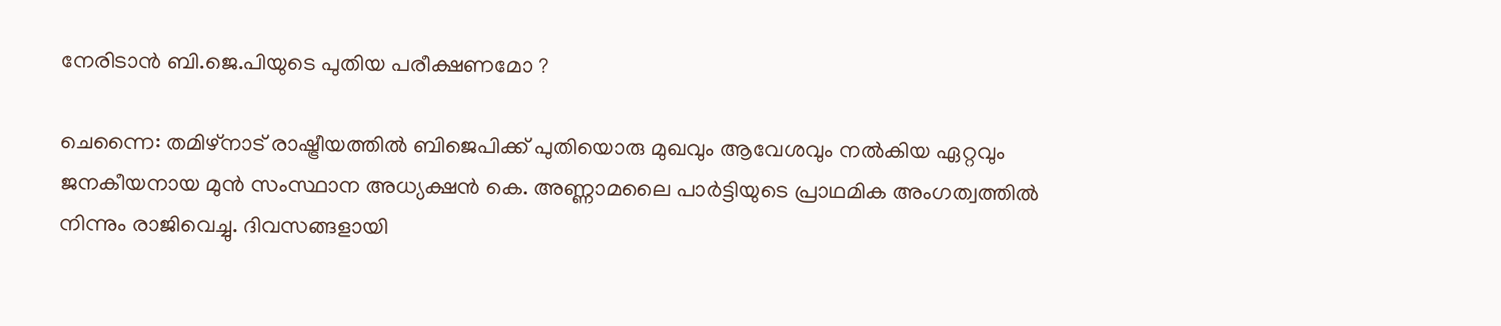നേരിടാൻ ബി.ജെ.പിയുടെ പുതിയ പരീക്ഷണമോ ?

ചെന്നൈ: തമിഴ്നാട് രാഷ്ട്രീയത്തില്‍ ബിജെപിക്ക് പുതിയൊരു മുഖവും ആവേശവും നല്‍കിയ ഏറ്റവും ജനകീയനായ മുന്‍ സംസ്ഥാന അധ്യക്ഷന്‍ കെ. അണ്ണാമലൈ പാര്‍ട്ടിയുടെ പ്രാഥമിക അംഗത്വത്തില്‍ നിന്നും രാജിവെച്ചു. ദിവസങ്ങളായി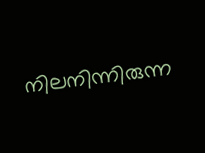നിലനിന്നിരുന്ന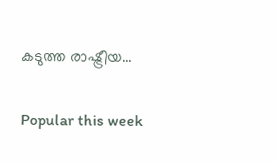കടുത്ത രാഷ്ട്രീയ...

Popular this week